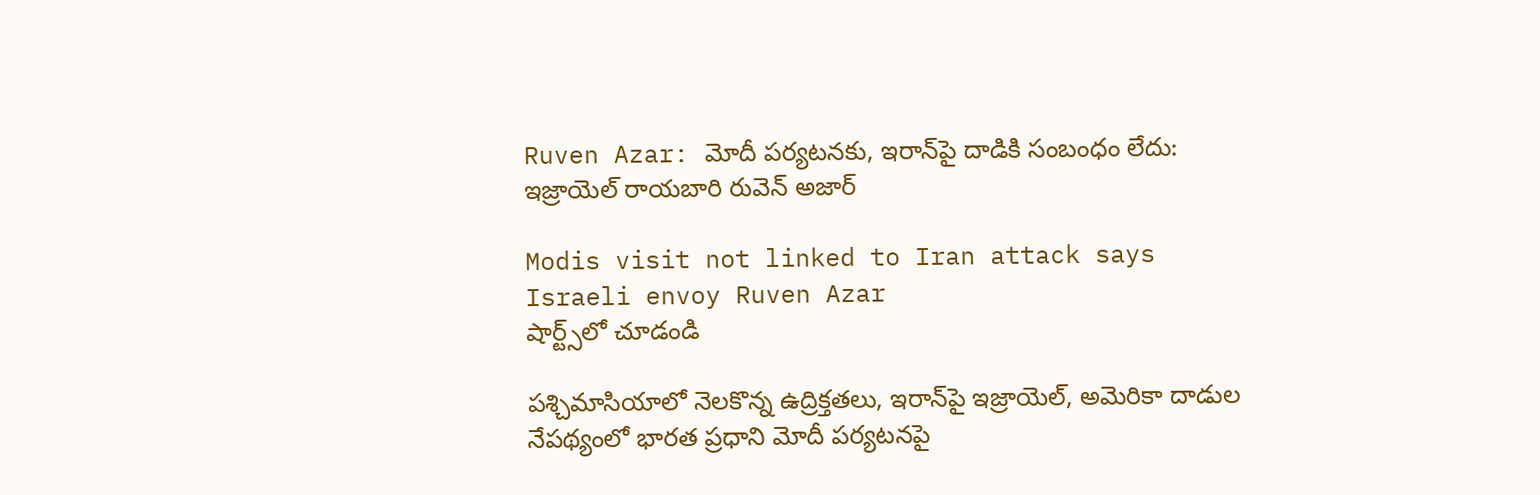Ruven Azar: మోదీ పర్యటనకు, ఇరాన్‌పై దాడికి సంబంధం లేదు: ఇజ్రాయెల్ రాయబారి రువెన్ అజార్

Modis visit not linked to Iran attack says Israeli envoy Ruven Azar
షార్ట్స్‌లో చూడండి

పశ్చిమాసియాలో నెలకొన్న ఉద్రిక్తతలు, ఇరాన్‌పై ఇజ్రాయెల్, అమెరికా దాడుల నేపథ్యంలో భారత ప్రధాని మోదీ పర్యటనపై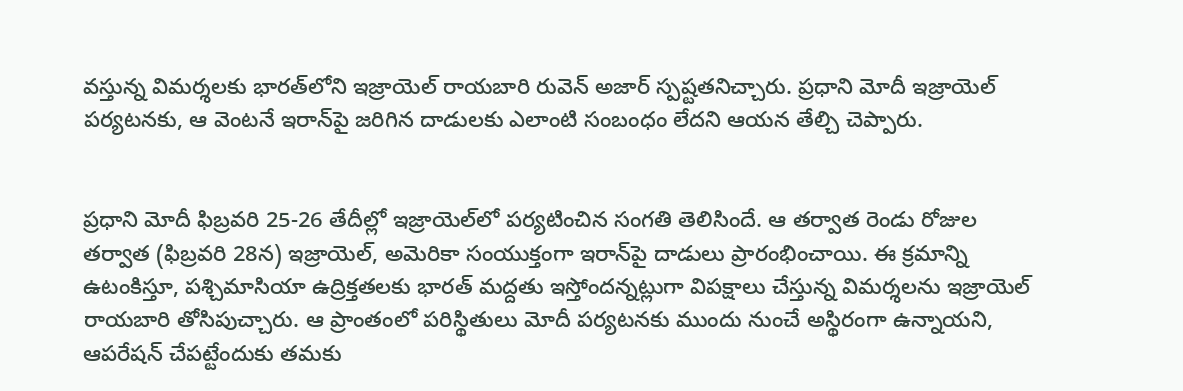వస్తున్న విమర్శలకు భారత్‌లోని ఇజ్రాయెల్ రాయబారి రువెన్ అజార్ స్పష్టతనిచ్చారు. ప్రధాని మోదీ ఇజ్రాయెల్ పర్యటనకు, ఆ వెంటనే ఇరాన్‌పై జరిగిన దాడులకు ఎలాంటి సంబంధం లేదని ఆయన తేల్చి చెప్పారు.


ప్రధాని మోదీ ఫిబ్రవరి 25-26 తేదీల్లో ఇజ్రాయెల్‌లో పర్యటించిన సంగతి తెలిసిందే. ఆ తర్వాత రెండు రోజుల తర్వాత (ఫిబ్రవరి 28న) ఇజ్రాయెల్, అమెరికా సంయుక్తంగా ఇరాన్‌పై దాడులు ప్రారంభించాయి. ఈ క్రమాన్ని ఉటంకిస్తూ, పశ్చిమాసియా ఉద్రిక్తతలకు భారత్ మద్దతు ఇస్తోందన్నట్లుగా విపక్షాలు చేస్తున్న విమర్శలను ఇజ్రాయెల్ రాయబారి తోసిపుచ్చారు. ఆ ప్రాంతంలో పరిస్థితులు మోదీ పర్యటనకు ముందు నుంచే అస్థిరంగా ఉన్నాయని, ఆపరేషన్ చేపట్టేందుకు తమకు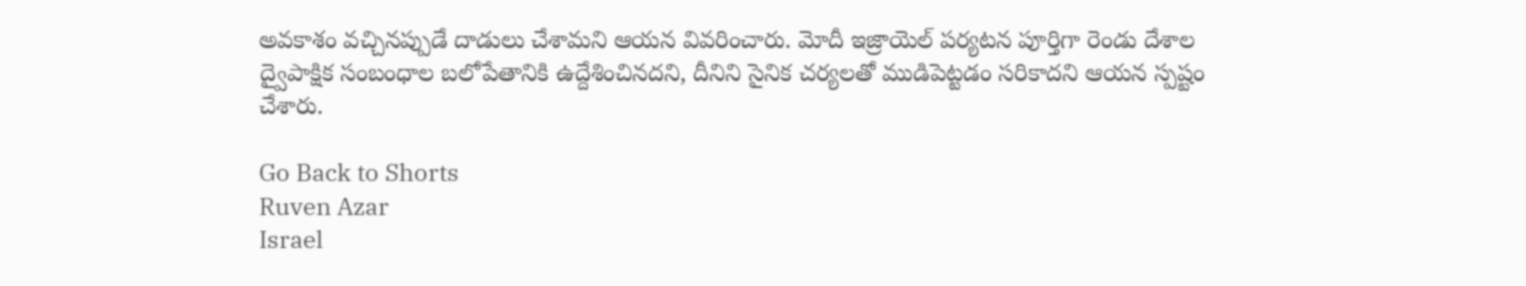అవకాశం వచ్చినప్పుడే దాడులు చేశామని ఆయన వివరించారు. మోదీ ఇజ్రాయెల్ పర్యటన పూర్తిగా రెండు దేశాల ద్వైపాక్షిక సంబంధాల బలోపేతానికి ఉద్దేశించినదని, దీనిని సైనిక చర్యలతో ముడిపెట్టడం సరికాదని ఆయన స్పష్టం చేశారు.

Go Back to Shorts
Ruven Azar
Israel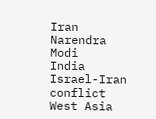Iran
Narendra Modi
India
Israel-Iran conflict
West Asia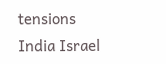tensions
India Israel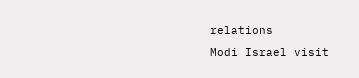relations
Modi Israel visit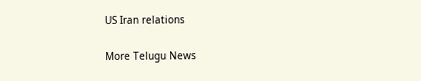US Iran relations

More Telugu News